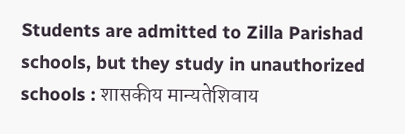Students are admitted to Zilla Parishad schools, but they study in unauthorized schools : शासकीय मान्यतेशिवाय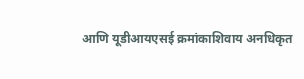आणि यूडीआयएसई क्रमांकाशिवाय अनधिकृत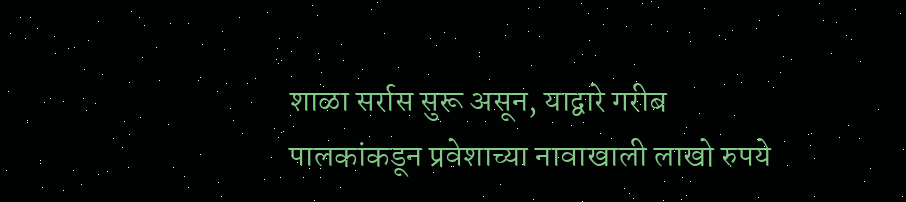शाळा सर्रास सुरू असून, याद्वारे गरीब पालकांकडून प्रवेशाच्या नावाखाली लाखो रुपये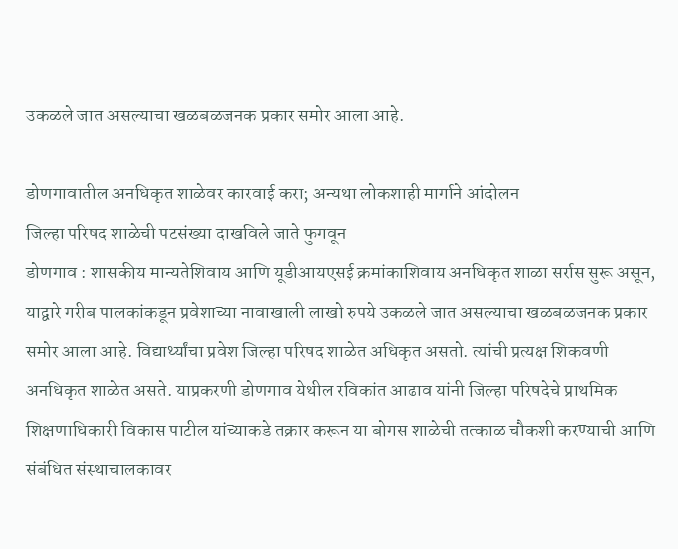उकळले जात असल्याचा खळबळजनक प्रकार समोर आला आहे.

डोणगावातील अनधिकृत शाळेवर कारवाई करा; अन्यथा लोकशाही मार्गाने आंदोलन
जिल्हा परिषद शाळेची पटसंख्या दाखविले जाते फुगवून
डोणगाव : शासकीय मान्यतेशिवाय आणि यूडीआयएसई क्रमांकाशिवाय अनधिकृत शाळा सर्रास सुरू असून, याद्वारे गरीब पालकांकडून प्रवेशाच्या नावाखाली लाखो रुपये उकळले जात असल्याचा खळबळजनक प्रकार समोर आला आहे. विद्यार्थ्यांचा प्रवेश जिल्हा परिषद शाळेत अधिकृत असतो. त्यांची प्रत्यक्ष शिकवणी अनधिकृत शाळेत असते. याप्रकरणी डोणगाव येथील रविकांत आढाव यांनी जिल्हा परिषदेचे प्राथमिक शिक्षणाधिकारी विकास पाटील यांच्याकडे तक्रार करून या बोगस शाळेची तत्काळ चौकशी करण्याची आणि संबंधित संस्थाचालकावर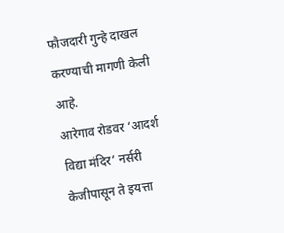फौजदारी गुन्हे दाखल करण्याची मागणी केली आहे.
आरेगाव रोडवर ‘आदर्श विद्या मंदिर’ नर्सरी केजीपासून ते इयत्ता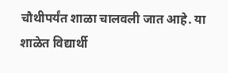चौथीपर्यंत शाळा चालवली जात आहे. या शाळेत विद्यार्थी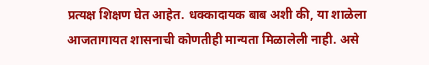प्रत्यक्ष शिक्षण घेत आहेत. धक्कादायक बाब अशी की, या शाळेला आजतागायत शासनाची कोणतीही मान्यता मिळालेली नाही. असे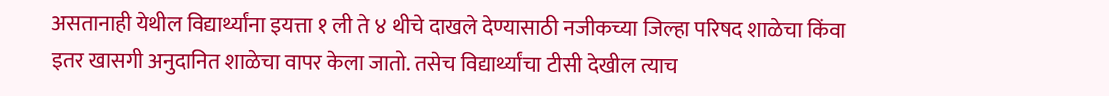असतानाही येथील विद्यार्थ्यांना इयत्ता १ ली ते ४ थीचे दाखले देण्यासाठी नजीकच्या जिल्हा परिषद शाळेचा किंवा इतर खासगी अनुदानित शाळेचा वापर केला जातो. तसेच विद्यार्थ्यांचा टीसी देखील त्याच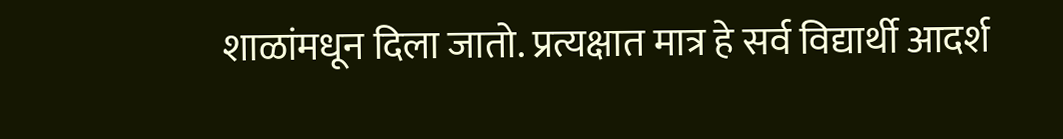शाळांमधून दिला जातो. प्रत्यक्षात मात्र हे सर्व विद्यार्थी आदर्श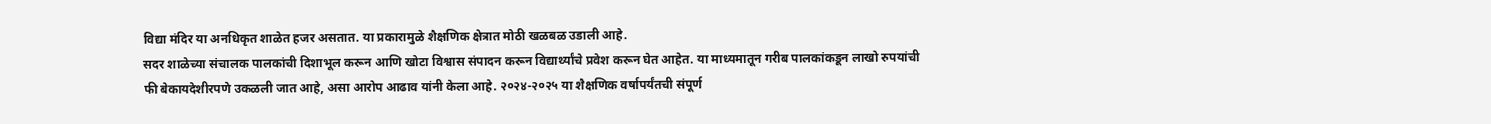विद्या मंदिर या अनधिकृत शाळेत हजर असतात. या प्रकारामुळे शैक्षणिक क्षेत्रात मोठी खळबळ उडाली आहे.
सदर शाळेच्या संचालक पालकांची दिशाभूल करून आणि खोटा विश्वास संपादन करून विद्यार्थ्यांचे प्रवेश करून घेत आहेत. या माध्यमातून गरीब पालकांकडून लाखो रुपयांची फी बेकायदेशीरपणे उकळली जात आहे, असा आरोप आढाव यांनी केला आहे. २०२४-२०२५ या शैक्षणिक वर्षापर्यंतची संपूर्ण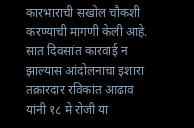कारभाराची सखोल चौकशी करण्याची मागणी केली आहे.
सात दिवसांत कारवाई न झाल्यास आंदोलनाचा इशारा
तक्रारदार रविकांत आढाव यांनी १८ मे रोजी या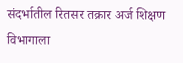संदर्भातील रितसर तक्रार अर्ज शिक्षण विभागाला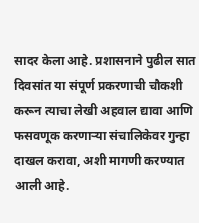सादर केला आहे. प्रशासनाने पुढील सात दिवसांत या संपूर्ण प्रकरणाची चौकशी करून त्याचा लेखी अहवाल द्यावा आणि फसवणूक करणाऱ्या संचालिकेवर गुन्हा दाखल करावा, अशी मागणी करण्यात आली आहे.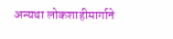अन्यथा लोकशाहीमार्गाने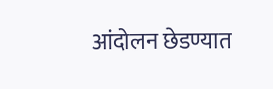आंदोलन छेडण्यात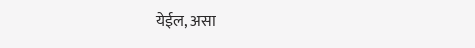येईल, असा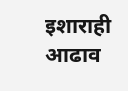इशाराही आढाव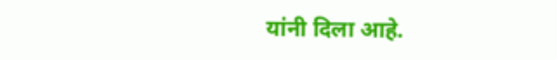यांनी दिला आहे.